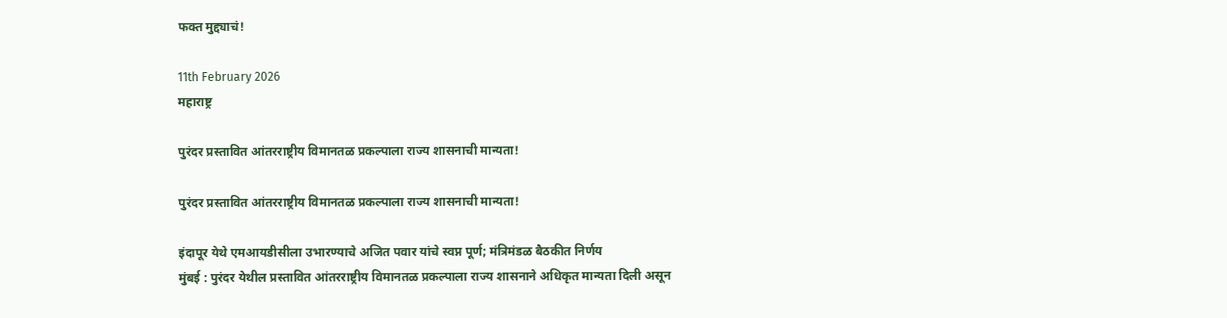फक्त मुद्द्याचं!

11th February 2026
महाराष्ट्र

पुरंदर प्रस्तावित आंतरराष्ट्रीय विमानतळ प्रकल्पाला राज्य शासनाची मान्यता!

पुरंदर प्रस्तावित आंतरराष्ट्रीय विमानतळ प्रकल्पाला राज्य शासनाची मान्यता!

इंदापूर येथे एमआयडीसीला उभारण्याचे अजित पवार यांचे स्वप्न पूर्ण; मंत्रिमंडळ बैठकीत निर्णय
मुंबई : पुरंदर येथील प्रस्तावित आंतरराष्ट्रीय विमानतळ प्रकल्पाला राज्य शासनाने अधिकृत मान्यता दिली असून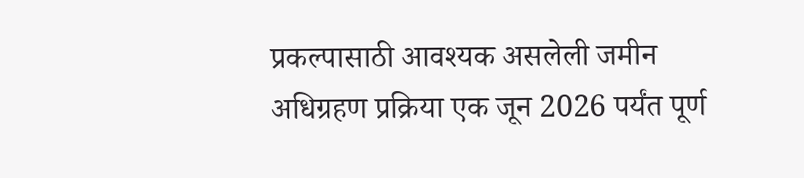प्रकल्पासाठी आवश्यक असलेली जमीन अधिग्रहण प्रक्रिया एक जून 2026 पर्यंत पूर्ण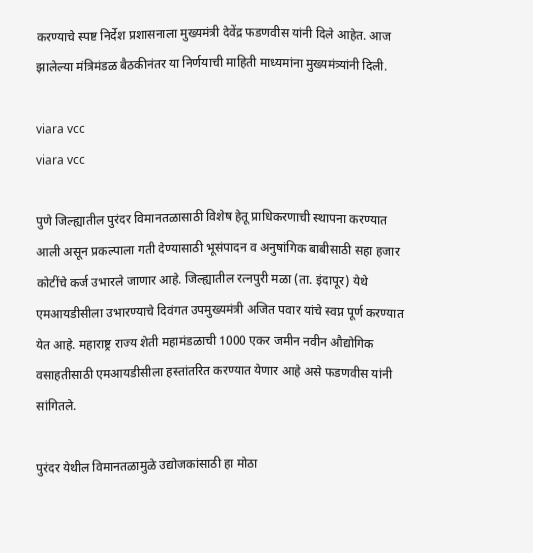करण्याचे स्पष्ट निर्देश प्रशासनाला मुख्यमंत्री देवेंद्र फडणवीस यांनी दिले आहेत. आज झालेल्या मंत्रिमंडळ बैठकीनंतर या निर्णयाची माहिती माध्यमांना मुख्यमंत्र्यांनी दिली.

viara vcc
viara vcc

पुणे जिल्ह्यातील पुरंदर विमानतळासाठी विशेष हेतू प्राधिकरणाची स्थापना करण्यात आली असून प्रकल्पाला गती देण्यासाठी भूसंपादन व अनुषांगिक बाबीसाठी सहा हजार कोटींचे कर्ज उभारले जाणार आहे. जिल्ह्यातील रत्नपुरी मळा (ता. इंदापूर) येथे एमआयडीसीला उभारण्याचे दिवंगत उपमुख्यमंत्री अजित पवार यांचे स्वप्न पूर्ण करण्यात येत आहे. महाराष्ट्र राज्य शेती महामंडळाची 1000 एकर जमीन नवीन औद्योगिक वसाहतीसाठी एमआयडीसीला हस्तांतरित करण्यात येणार आहे असे फडणवीस यांनी सांगितले.

पुरंदर येथील विमानतळामुळे उद्योजकांसाठी हा मोठा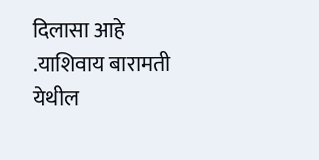दिलासा आहे .याशिवाय बारामती येथील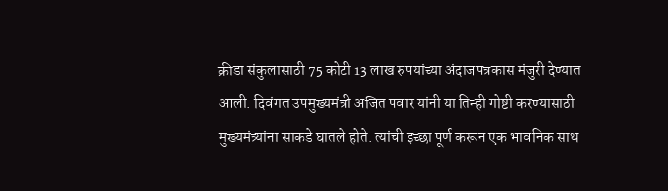क्रीडा संकुलासाठी 75 कोटी 13 लाख रुपयांच्या अंदाजपत्रकास मंजुरी देण्यात आली. दिवंगत उपमुख्यमंत्री अजित पवार यांनी या तिन्ही गोष्टी करण्यासाठी मुख्यमंत्र्यांना साकडे घातले होते. त्यांची इच्छा पूर्ण करून एक भावनिक साथ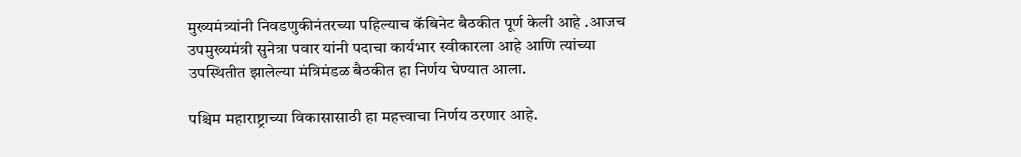मुख्यमंत्र्यांनी निवडणुकीनंतरच्या पहिल्याच कॅबिनेट बैठकीत पूर्ण केली आहे .आजच उपमुख्यमंत्री सुनेत्रा पवार यांनी पदाचा कार्यभार स्वीकारला आहे आणि त्यांच्या उपस्थितीत झालेल्या मंत्रिमंडळ बैठकीत हा निर्णय घेण्यात आला.

पश्चिम महाराष्ट्राच्या विकासासाठी हा महत्त्वाचा निर्णय ठरणार आहे.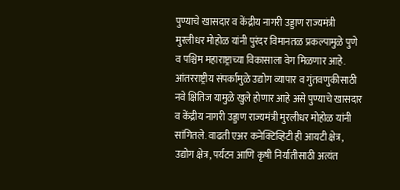पुण्याचे खासदार व केंद्रीय नागरी उड्डाण राज्यमंत्री मुरलीधर मोहोळ यांनी पुरंदर विमानतळ प्रकल्पामुळे पुणे व पश्चिम महाराष्ट्राच्या विकासाला वेग मिळणार आहे. आंतरराष्ट्रीय संपर्कामुळे उद्योग व्यापार व गुंतवणुकीसाठी नवे क्षितिज यामुळे खुले होणार आहे असे पुण्याचे खासदार व केंद्रीय नागरी उड्डाण राज्यमंत्री मुरलीधर मोहोळ यांनी सांगितले. वाढती एअर कनेक्टिव्हिटी ही आयटी क्षेत्र, उद्योग क्षेत्र, पर्यटन आणि कृषी निर्यातीसाठी अत्यंत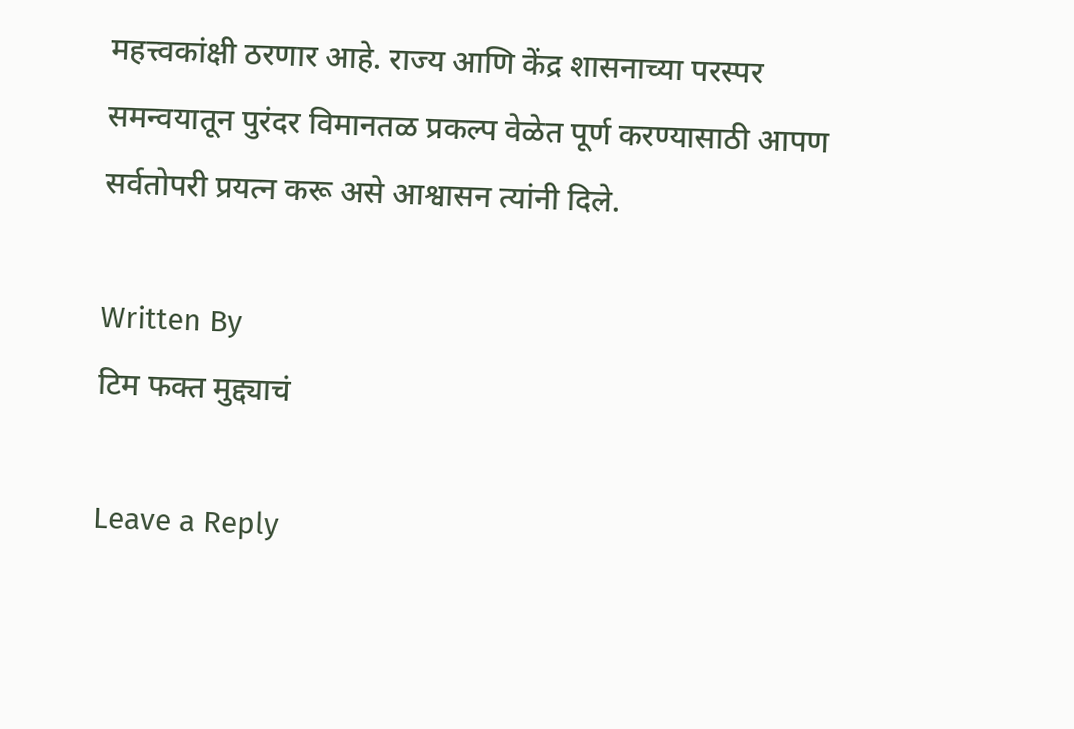महत्त्वकांक्षी ठरणार आहे. राज्य आणि केंद्र शासनाच्या परस्पर समन्वयातून पुरंदर विमानतळ प्रकल्प वेळेत पूर्ण करण्यासाठी आपण सर्वतोपरी प्रयत्न करू असे आश्वासन त्यांनी दिले.

Written By
टिम फक्त मुद्द्याचं

Leave a Reply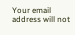Your email address will not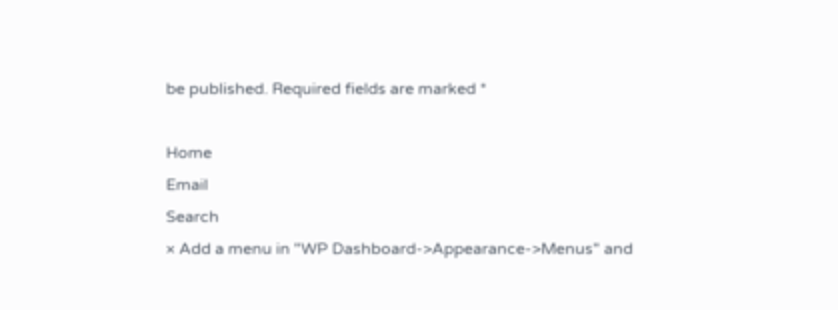be published. Required fields are marked *

Home
Email
Search
× Add a menu in "WP Dashboard->Appearance->Menus" and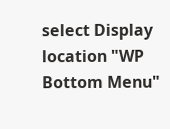select Display location "WP Bottom Menu"